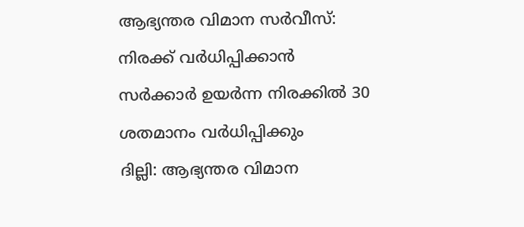ആഭ്യന്തര വിമാന സർവീസ്: നിരക്ക് വർധിപ്പിക്കാൻ സർക്കാർ ഉയർന്ന നിരക്കിൽ 30 ശതമാനം വർധിപ്പിക്കും
ദില്ലി: ആഭ്യന്തര വിമാന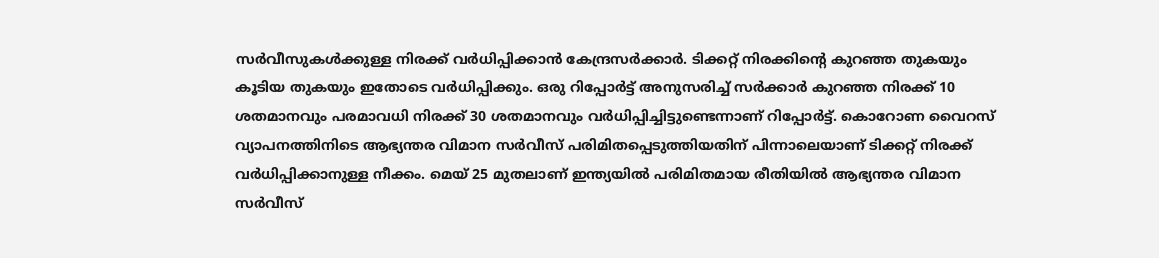സർവീസുകൾക്കുള്ള നിരക്ക് വർധിപ്പിക്കാൻ കേന്ദ്രസർക്കാർ. ടിക്കറ്റ് നിരക്കിന്റെ കുറഞ്ഞ തുകയും കൂടിയ തുകയും ഇതോടെ വർധിപ്പിക്കും. ഒരു റിപ്പോർട്ട് അനുസരിച്ച് സർക്കാർ കുറഞ്ഞ നിരക്ക് 10 ശതമാനവും പരമാവധി നിരക്ക് 30 ശതമാനവും വർധിപ്പിച്ചിട്ടുണ്ടെന്നാണ് റിപ്പോർട്ട്. കൊറോണ വൈറസ് വ്യാപനത്തിനിടെ ആഭ്യന്തര വിമാന സർവീസ് പരിമിതപ്പെടുത്തിയതിന് പിന്നാലെയാണ് ടിക്കറ്റ് നിരക്ക് വർധിപ്പിക്കാനുള്ള നീക്കം. മെയ് 25 മുതലാണ് ഇന്ത്യയിൽ പരിമിതമായ രീതിയിൽ ആഭ്യന്തര വിമാന സർവീസ്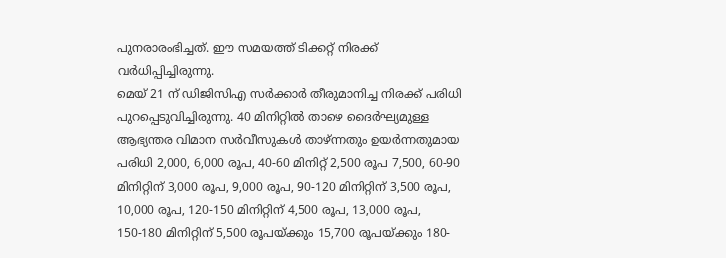പുനരാരംഭിച്ചത്. ഈ സമയത്ത് ടിക്കറ്റ് നിരക്ക് വർധിപ്പിച്ചിരുന്നു.
മെയ് 21 ന് ഡിജിസിഎ സർക്കാർ തീരുമാനിച്ച നിരക്ക് പരിധി പുറപ്പെടുവിച്ചിരുന്നു. 40 മിനിറ്റിൽ താഴെ ദൈർഘ്യമുള്ള ആഭ്യന്തര വിമാന സർവീസുകൾ താഴ്ന്നതും ഉയർന്നതുമായ പരിധി 2,000, 6,000 രൂപ, 40-60 മിനിറ്റ് 2,500 രൂപ 7,500, 60-90 മിനിറ്റിന് 3,000 രൂപ, 9,000 രൂപ, 90-120 മിനിറ്റിന് 3,500 രൂപ, 10,000 രൂപ, 120-150 മിനിറ്റിന് 4,500 രൂപ, 13,000 രൂപ, 150-180 മിനിറ്റിന് 5,500 രൂപയ്ക്കും 15,700 രൂപയ്ക്കും 180-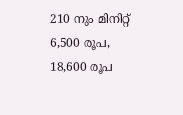210 നും മിനിറ്റ് 6,500 രൂപ, 18,600 രൂപ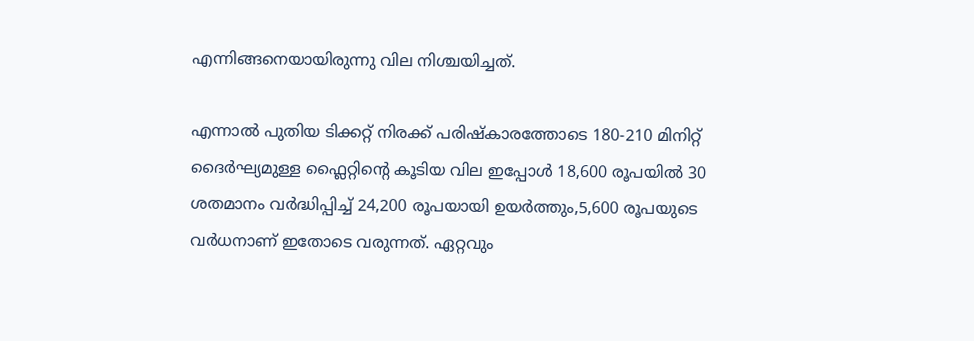എന്നിങ്ങനെയായിരുന്നു വില നിശ്ചയിച്ചത്.

എന്നാൽ പുതിയ ടിക്കറ്റ് നിരക്ക് പരിഷ്കാരത്തോടെ 180-210 മിനിറ്റ് ദൈർഘ്യമുള്ള ഫ്ലൈറ്റിന്റെ കൂടിയ വില ഇപ്പോൾ 18,600 രൂപയിൽ 30 ശതമാനം വർദ്ധിപ്പിച്ച് 24,200 രൂപയായി ഉയർത്തും,5,600 രൂപയുടെ വർധനാണ് ഇതോടെ വരുന്നത്. ഏറ്റവും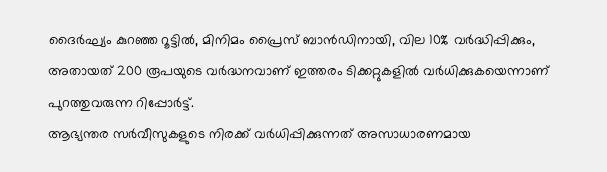ദൈർഘ്യം കുറഞ്ഞ റൂട്ടിൽ, മിനിമം പ്രൈസ് ബാൻഡിനായി, വില 10% വർദ്ധിപ്പിക്കും, അതായത് 200 രൂപയുടെ വർദ്ധനവാണ് ഇത്തരം ടിക്കറ്റുകളിൽ വർധിക്കുകയെന്നാണ് പുറത്തുവരുന്ന റിപ്പോർട്ട്.
ആഭ്യന്തര സർവീസുകളുടെ നിരക്ക് വർധിപ്പിക്കുന്നത് അസാധാരണമായ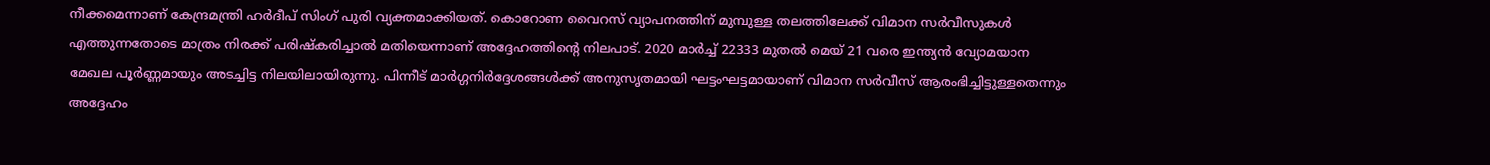നീക്കമെന്നാണ് കേന്ദ്രമന്ത്രി ഹർദീപ് സിംഗ് പുരി വ്യക്തമാക്കിയത്. കൊറോണ വൈറസ് വ്യാപനത്തിന് മുമ്പുള്ള തലത്തിലേക്ക് വിമാന സർവീസുകൾ എത്തുന്നതോടെ മാത്രം നിരക്ക് പരിഷ്കരിച്ചാൽ മതിയെന്നാണ് അദ്ദേഹത്തിന്റെ നിലപാട്. 2020 മാർച്ച് 22333 മുതൽ മെയ് 21 വരെ ഇന്ത്യൻ വ്യോമയാന മേഖല പൂർണ്ണമായും അടച്ചിട്ട നിലയിലായിരുന്നു. പിന്നീട് മാർഗ്ഗനിർദ്ദേശങ്ങൾക്ക് അനുസൃതമായി ഘട്ടംഘട്ടമായാണ് വിമാന സർവീസ് ആരംഭിച്ചിട്ടുള്ളതെന്നും അദ്ദേഹം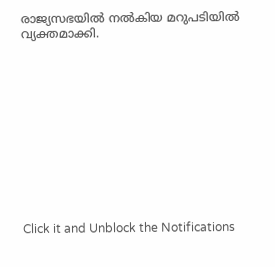രാജ്യസഭയിൽ നൽകിയ മറുപടിയിൽ വ്യക്തമാക്കി.












Click it and Unblock the Notifications